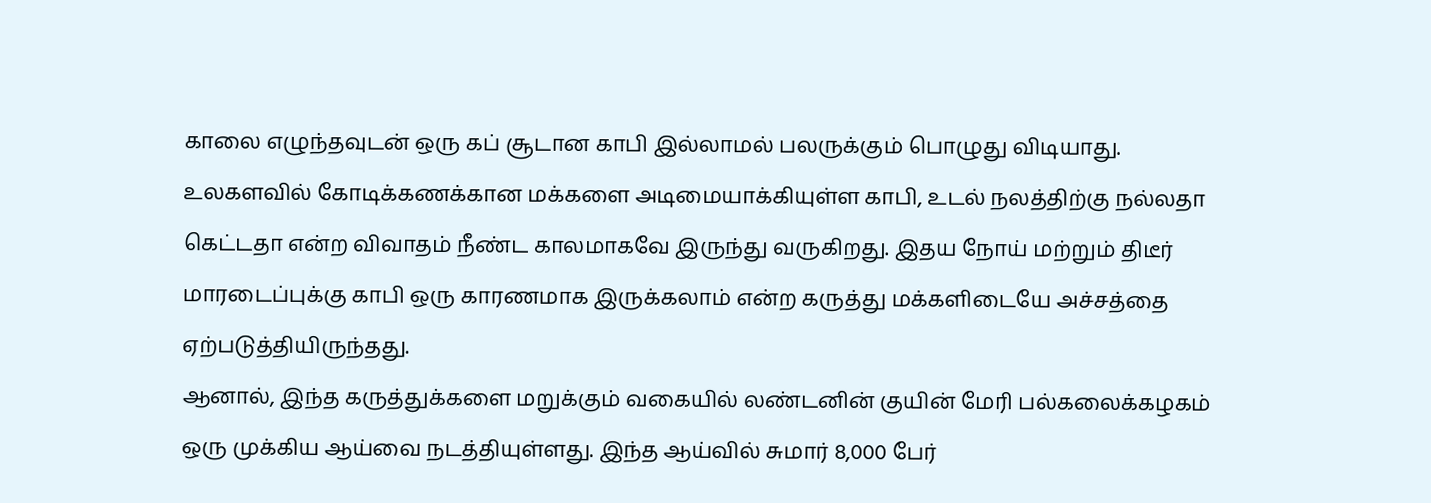காலை எழுந்தவுடன் ஒரு கப் சூடான காபி இல்லாமல் பலருக்கும் பொழுது விடியாது. உலகளவில் கோடிக்கணக்கான மக்களை அடிமையாக்கியுள்ள காபி, உடல் நலத்திற்கு நல்லதா கெட்டதா என்ற விவாதம் நீண்ட காலமாகவே இருந்து வருகிறது. இதய நோய் மற்றும் திடீர் மாரடைப்புக்கு காபி ஒரு காரணமாக இருக்கலாம் என்ற கருத்து மக்களிடையே அச்சத்தை ஏற்படுத்தியிருந்தது.
ஆனால், இந்த கருத்துக்களை மறுக்கும் வகையில் லண்டனின் குயின் மேரி பல்கலைக்கழகம் ஒரு முக்கிய ஆய்வை நடத்தியுள்ளது. இந்த ஆய்வில் சுமார் 8,000 பேர்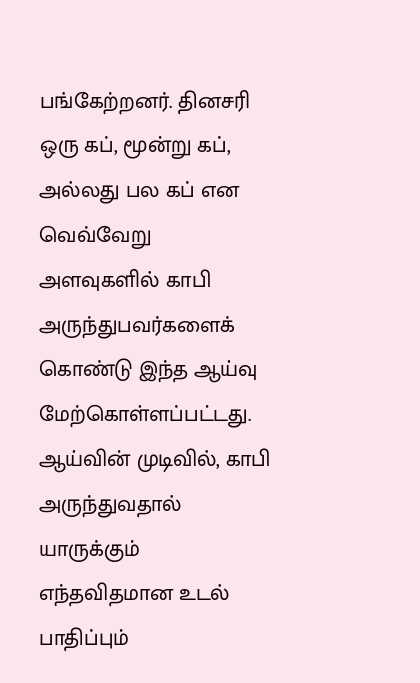பங்கேற்றனர். தினசரி ஒரு கப், மூன்று கப், அல்லது பல கப் என வெவ்வேறு அளவுகளில் காபி அருந்துபவர்களைக் கொண்டு இந்த ஆய்வு மேற்கொள்ளப்பட்டது.
ஆய்வின் முடிவில், காபி அருந்துவதால் யாருக்கும் எந்தவிதமான உடல் பாதிப்பும்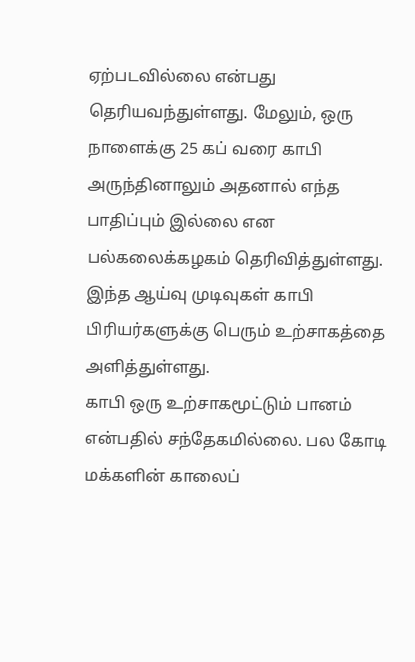ஏற்படவில்லை என்பது தெரியவந்துள்ளது. மேலும், ஒரு நாளைக்கு 25 கப் வரை காபி அருந்தினாலும் அதனால் எந்த பாதிப்பும் இல்லை என பல்கலைக்கழகம் தெரிவித்துள்ளது. இந்த ஆய்வு முடிவுகள் காபி பிரியர்களுக்கு பெரும் உற்சாகத்தை அளித்துள்ளது.
காபி ஒரு உற்சாகமூட்டும் பானம் என்பதில் சந்தேகமில்லை. பல கோடி மக்களின் காலைப்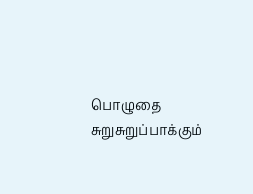பொழுதை சுறுசுறுப்பாக்கும்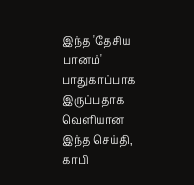இந்த 'தேசிய பானம்' பாதுகாப்பாக இருப்பதாக வெளியான இந்த செய்தி, காபி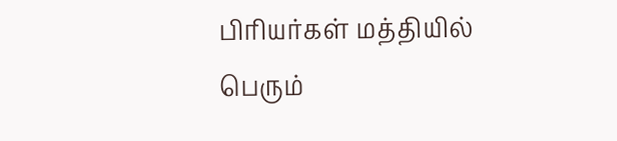பிரியர்கள் மத்தியில் பெரும்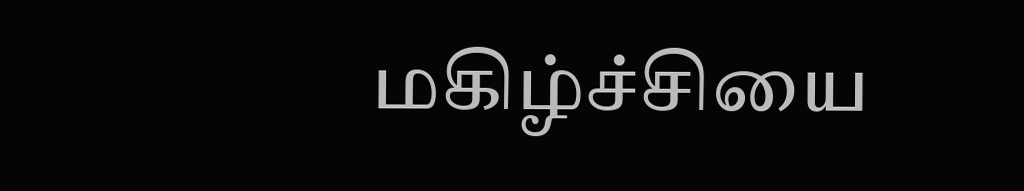மகிழ்ச்சியை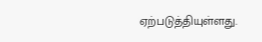ஏற்படுத்தியுள்ளது.